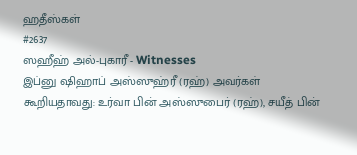ஹதீஸ்கள்
#2637
ஸஹீஹ் அல்-புகாரீ - Witnesses
இப்னு ஷிஹாப் அஸ்ஸுஹ்ரீ (ரஹ்) அவர்கள் கூறியதாவது: உர்வா பின் அஸ்ஸுபைர் (ரஹ்), சயீத் பின்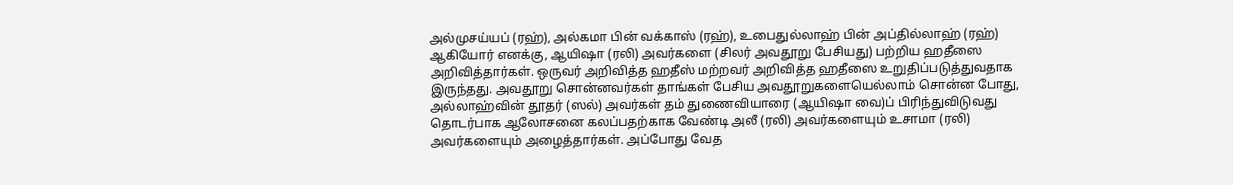அல்முசய்யப் (ரஹ்), அல்கமா பின் வக்காஸ் (ரஹ்), உபைதுல்லாஹ் பின் அப்தில்லாஹ் (ரஹ்) ஆகியோர் எனக்கு, ஆயிஷா (ரலி) அவர்களை (சிலர் அவதூறு பேசியது) பற்றிய ஹதீஸை அறிவித்தார்கள். ஒருவர் அறிவித்த ஹதீஸ் மற்றவர் அறிவித்த ஹதீஸை உறுதிப்படுத்துவதாக இருந்தது. அவதூறு சொன்னவர்கள் தாங்கள் பேசிய அவதூறுகளையெல்லாம் சொன்ன போது, அல்லாஹ்வின் தூதர் (ஸல்) அவர்கள் தம் துணைவியாரை (ஆயிஷா வை)ப் பிரிந்துவிடுவது தொடர்பாக ஆலோசனை கலப்பதற்காக வேண்டி அலீ (ரலி) அவர்களையும் உசாமா (ரலி) அவர்களையும் அழைத்தார்கள். அப்போது வேத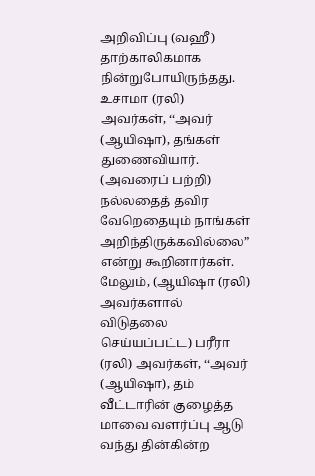அறிவிப்பு (வஹீ) தாற்காலிகமாக நின்றுபோயிருந்தது. உசாமா (ரலி) அவர்கள், ‘‘அவர் (ஆயிஷா), தங்கள் துணைவியார். (அவரைப் பற்றி) நல்லதைத் தவிர வேறெதையும் நாங்கள் அறிந்திருக்கவில்லை” என்று கூறினார்கள். மேலும், (ஆயிஷா (ரலி) அவர்களால் விடுதலை செய்யப்பட்ட) பரீரா (ரலி) அவர்கள், ‘‘அவர் (ஆயிஷா), தம் வீட்டாரின் குழைத்த மாவை வளர்ப்பு ஆடு வந்து தின்கின்ற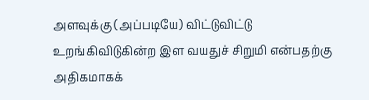அளவுக்கு (அப்படியே) விட்டுவிட்டு உறங்கிவிடுகின்ற இள வயதுச் சிறுமி என்பதற்கு அதிகமாகக்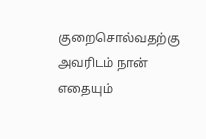குறைசொல்வதற்கு அவரிடம் நான் எதையும்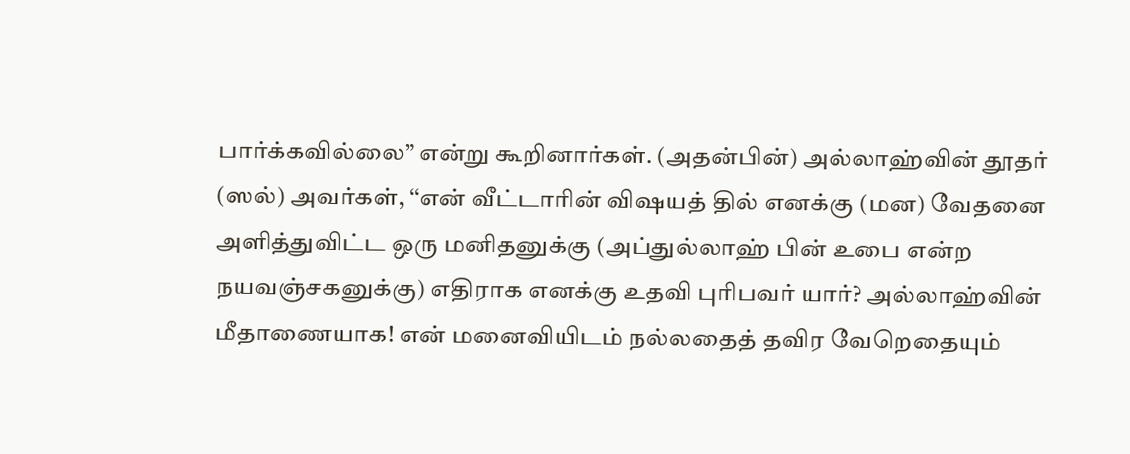பார்க்கவில்லை” என்று கூறினார்கள். (அதன்பின்) அல்லாஹ்வின் தூதர் (ஸல்) அவர்கள், ‘‘என் வீட்டாரின் விஷயத் தில் எனக்கு (மன) வேதனை அளித்துவிட்ட ஒரு மனிதனுக்கு (அப்துல்லாஹ் பின் உபை என்ற நயவஞ்சகனுக்கு) எதிராக எனக்கு உதவி புரிபவர் யார்? அல்லாஹ்வின் மீதாணையாக! என் மனைவியிடம் நல்லதைத் தவிர வேறெதையும்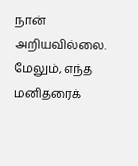நான் அறியவில்லை. மேலும், எந்த மனிதரைக்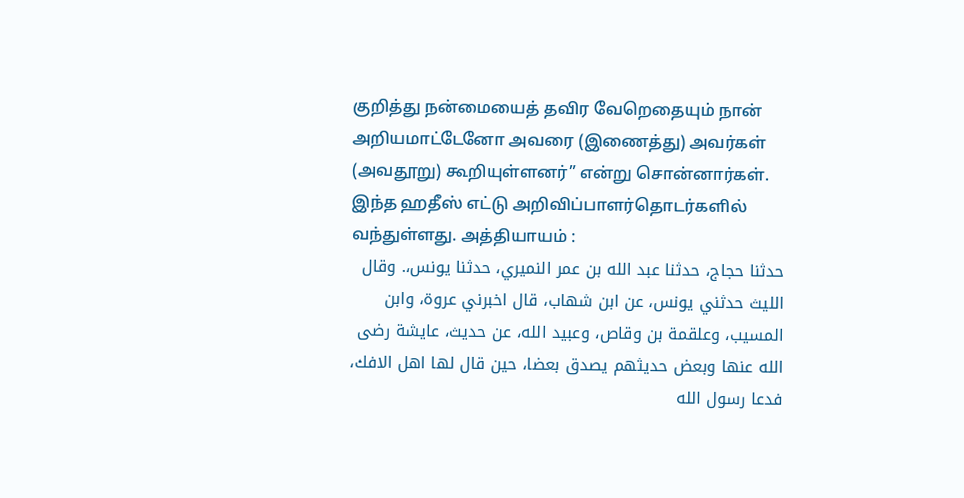குறித்து நன்மையைத் தவிர வேறெதையும் நான் அறியமாட்டேனோ அவரை (இணைத்து) அவர்கள் (அவதூறு) கூறியுள்ளனர்” என்று சொன்னார்கள். இந்த ஹதீஸ் எட்டு அறிவிப்பாளர்தொடர்களில் வந்துள்ளது. அத்தியாயம் :
حدثنا حجاج، حدثنا عبد الله بن عمر النميري، حدثنا يونس،. وقال الليث حدثني يونس، عن ابن شهاب، قال اخبرني عروة، وابن المسيب، وعلقمة بن وقاص، وعبيد الله، عن حديث، عايشة رضى الله عنها وبعض حديثهم يصدق بعضا، حين قال لها اهل الافك، فدعا رسول الله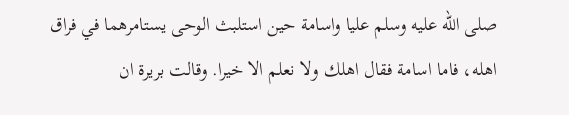صلى الله عليه وسلم عليا واسامة حين استلبث الوحى يستامرهما في فراق اهله، فاما اسامة فقال اهلك ولا نعلم الا خيرا. وقالت بريرة ان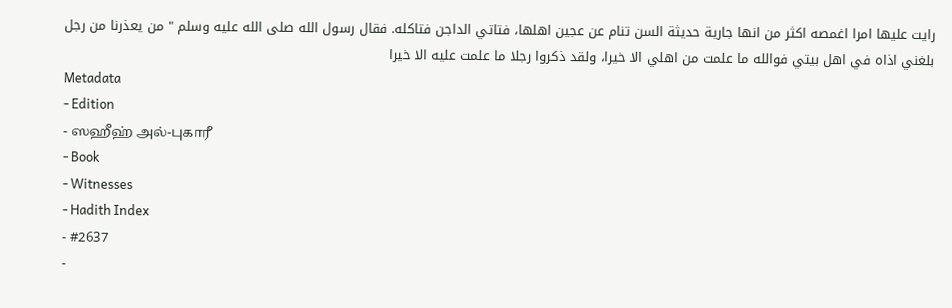رايت عليها امرا اغمصه اكثر من انها جارية حديثة السن تنام عن عجين اهلها، فتاتي الداجن فتاكله. فقال رسول الله صلى الله عليه وسلم " من يعذرنا من رجل بلغني اذاه في اهل بيتي فوالله ما علمت من اهلي الا خيرا، ولقد ذكروا رجلا ما علمت عليه الا خيرا
Metadata
- Edition
- ஸஹீஹ் அல்-புகாரீ
- Book
- Witnesses
- Hadith Index
- #2637
-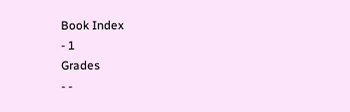Book Index
- 1
Grades
- -